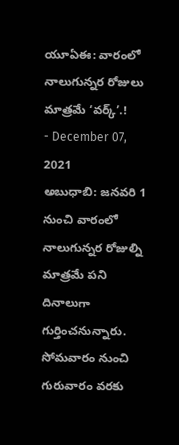యూఏఈ: వారంలో నాలుగున్నర రోజులు మాత్రమే ‘వర్క్’.!
- December 07, 2021
అబుధాబి: జనవరి 1 నుంచి వారంలో నాలుగున్నర రోజుల్ని మాత్రమే పని దినాలుగా గుర్తించనున్నారు. సోమవారం నుంచి గురువారం వరకు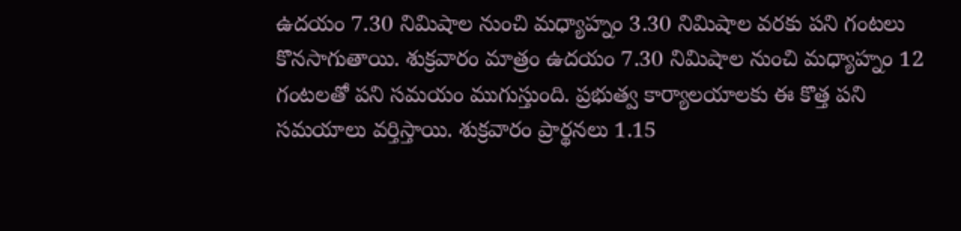ఉదయం 7.30 నిమిషాల నుంచి మధ్యాహ్నం 3.30 నిమిషాల వరకు పని గంటలు కొనసాగుతాయి. శుక్రవారం మాత్రం ఉదయం 7.30 నిమిషాల నుంచి మధ్యాహ్నం 12 గంటలతో పని సమయం ముగుస్తుంది. ప్రభుత్వ కార్యాలయాలకు ఈ కొత్త పని సమయాలు వర్తిస్తాయి. శుక్రవారం ప్రార్థనలు 1.15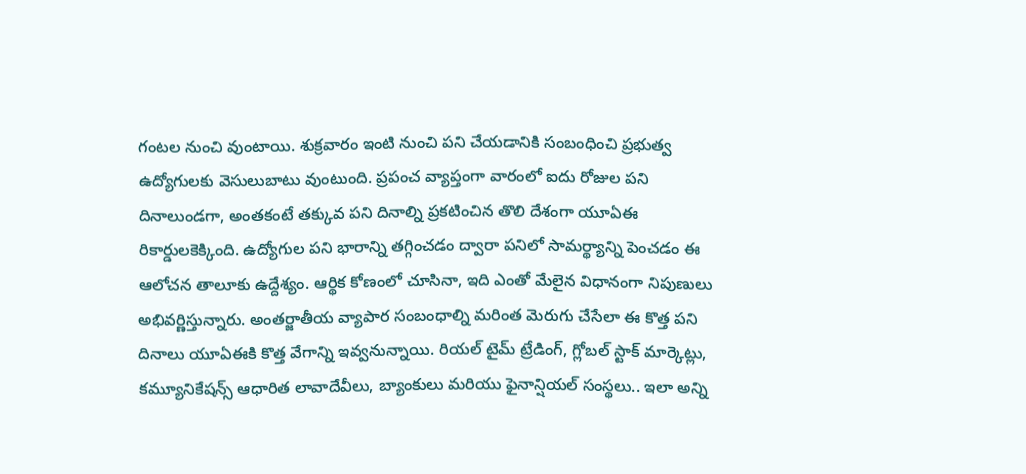గంటల నుంచి వుంటాయి. శుక్రవారం ఇంటి నుంచి పని చేయడానికి సంబంధించి ప్రభుత్వ ఉద్యోగులకు వెసులుబాటు వుంటుంది. ప్రపంచ వ్యాప్తంగా వారంలో ఐదు రోజుల పని దినాలుండగా, అంతకంటే తక్కువ పని దినాల్ని ప్రకటించిన తొలి దేశంగా యూఏఈ రికార్డులకెక్కింది. ఉద్యోగుల పని భారాన్ని తగ్గించడం ద్వారా పనిలో సామర్థ్యాన్ని పెంచడం ఈ ఆలోచన తాలూకు ఉద్దేశ్యం. ఆర్థిక కోణంలో చూసినా, ఇది ఎంతో మేలైన విధానంగా నిపుణులు అభివర్ణిస్తున్నారు. అంతర్జాతీయ వ్యాపార సంబంధాల్ని మరింత మెరుగు చేసేలా ఈ కొత్త పని దినాలు యూఏఈకి కొత్త వేగాన్ని ఇవ్వనున్నాయి. రియల్ టైమ్ ట్రేడింగ్, గ్లోబల్ స్టాక్ మార్కెట్లు, కమ్యూనికేషన్స్ ఆధారిత లావాదేవీలు, బ్యాంకులు మరియు ఫైనాన్షియల్ సంస్థలు.. ఇలా అన్ని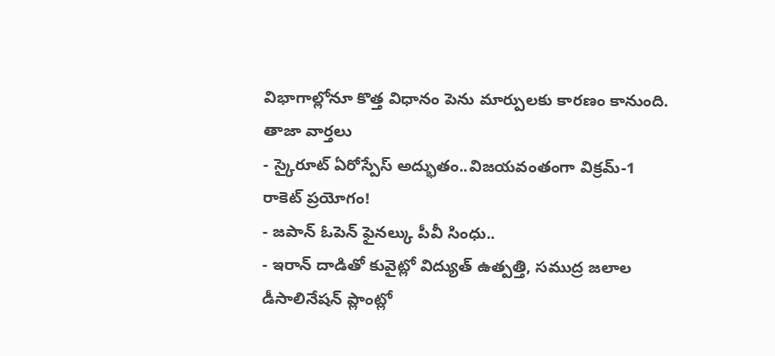విభాగాల్లోనూ కొత్త విధానం పెను మార్పులకు కారణం కానుంది.
తాజా వార్తలు
- స్కైరూట్ ఏరోస్పేస్ అద్భుతం..విజయవంతంగా విక్రమ్-1 రాకెట్ ప్రయోగం!
- జపాన్ ఓపెన్ ఫైనల్కు పీవీ సింధు..
- ఇరాన్ దాడితో కువైట్లో విద్యుత్ ఉత్పత్తి, సముద్ర జలాల డీసాలినేషన్ ప్లాంట్లో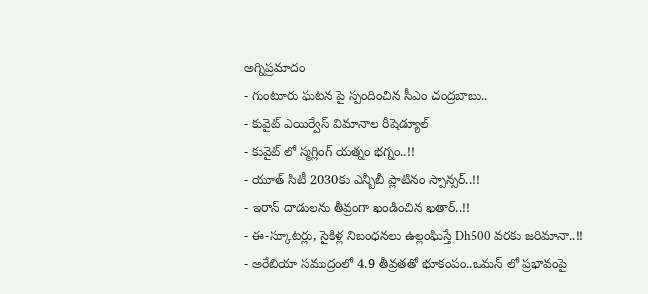అగ్నిప్రమాదం
- గుంటూరు ఘటన పై స్పందించిన సీఎం చంద్రబాబు..
- కువైట్ ఎయిర్వేస్ విమానాల రీషెడ్యూల్
- కువైట్ లో స్మగ్లింగ్ యత్నం భగ్నం..!!
- యూత్ సిటీ 2030కు ఎన్బీబీ ప్లాటినం స్పాన్సర్..!!
- ఇరాన్ దాడులను తీవ్రంగా ఖండించిన ఖతార్..!!
- ఈ-స్కూటర్లు, సైకిళ్ల నిబంధనలు ఉల్లంఘిస్తే Dh500 వరకు జరిమానా..!!
- అరేబియా సముద్రంలో 4.9 తీవ్రతతో భూకంపం..ఒమన్ లో ప్రభావంపై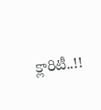క్లారిటీ..!!